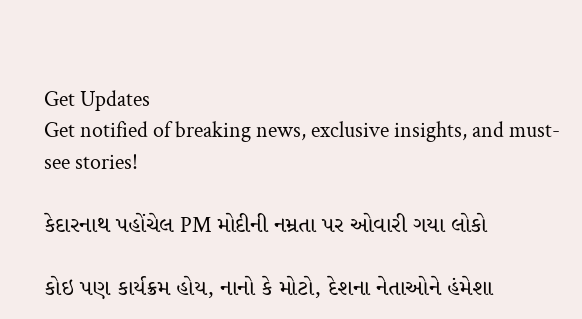Get Updates
Get notified of breaking news, exclusive insights, and must-see stories!

કેદારનાથ પહોંચેલ PM મોદીની નમ્રતા પર ઓવારી ગયા લોકો

કોઇ પણ કાર્યક્રમ હોય, નાનો કે મોટો, દેશના નેતાઓને હંમેશા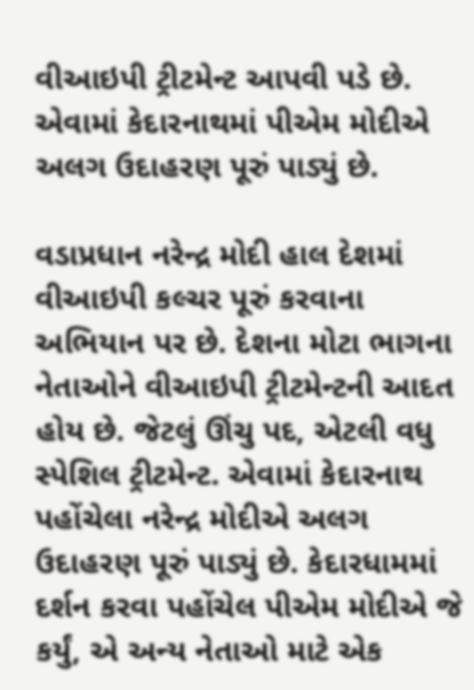વીઆઇપી ટ્રીટમેન્ટ આપવી પડે છે. એવામાં કેદારનાથમાં પીએમ મોદીએ અલગ ઉદાહરણ પૂરું પાડ્યું છે.

વડાપ્રધાન નરેન્દ્ર મોદી હાલ દેશમાં વીઆઇપી કલ્ચર પૂરું કરવાના અભિયાન પર છે. દેશના મોટા ભાગના નેતાઓને વીઆઇપી ટ્રીટમેન્ટની આદત હોય છે. જેટલું ઊંચુ પદ, એટલી વધુ સ્પેશિલ ટ્રીટમેન્ટ. એવામાં કેદારનાથ પહોંચેલા નરેન્દ્ર મોદીએ અલગ ઉદાહરણ પૂરું પાડ્યું છે. કેદારધામમાં દર્શન કરવા પહોંચેલ પીએમ મોદીએ જે કર્યું, એ અન્ય નેતાઓ માટે એક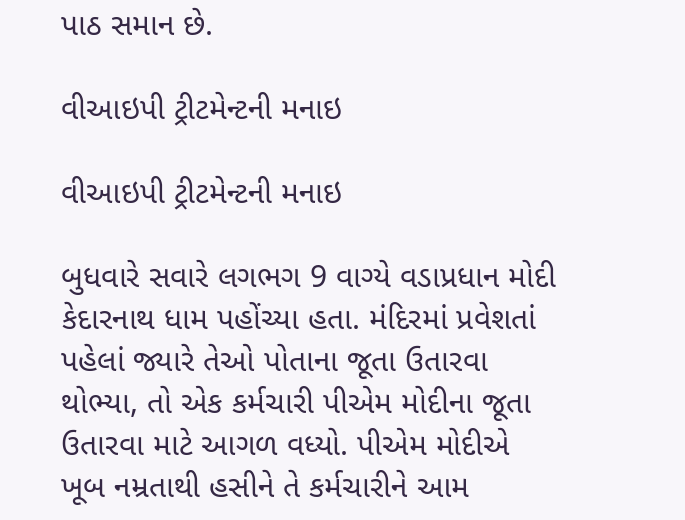પાઠ સમાન છે.

વીઆઇપી ટ્રીટમેન્ટની મનાઇ

વીઆઇપી ટ્રીટમેન્ટની મનાઇ

બુધવારે સવારે લગભગ 9 વાગ્યે વડાપ્રધાન મોદી કેદારનાથ ધામ પહોંચ્યા હતા. મંદિરમાં પ્રવેશતાં પહેલાં જ્યારે તેઓ પોતાના જૂતા ઉતારવા થોભ્યા, તો એક કર્મચારી પીએમ મોદીના જૂતા ઉતારવા માટે આગળ વધ્યો. પીએમ મોદીએ ખૂબ નમ્રતાથી હસીને તે કર્મચારીને આમ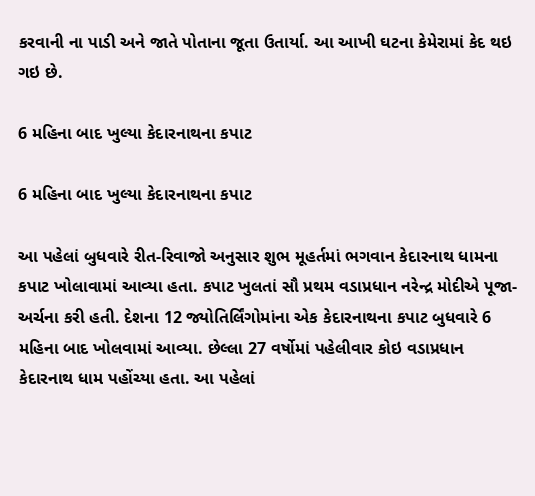કરવાની ના પાડી અને જાતે પોતાના જૂતા ઉતાર્યા. આ આખી ઘટના કેમેરામાં કેદ થઇ ગઇ છે.

6 મહિના બાદ ખુલ્યા કેદારનાથના કપાટ

6 મહિના બાદ ખુલ્યા કેદારનાથના કપાટ

આ પહેલાં બુધવારે રીત-રિવાજો અનુસાર શુભ મૂહર્તમાં ભગવાન કેદારનાથ ધામના કપાટ ખોલાવામાં આવ્યા હતા. કપાટ ખુલતાં સૌ પ્રથમ વડાપ્રધાન નરેન્દ્ર મોદીએ પૂજા-અર્ચના કરી હતી. દેશના 12 જ્યોતિર્લિંગોમાંના એક કેદારનાથના કપાટ બુધવારે 6 મહિના બાદ ખોલવામાં આવ્યા. છેલ્લા 27 વર્ષોમાં પહેલીવાર કોઇ વડાપ્રધાન કેદારનાથ ધામ પહોંચ્યા હતા. આ પહેલાં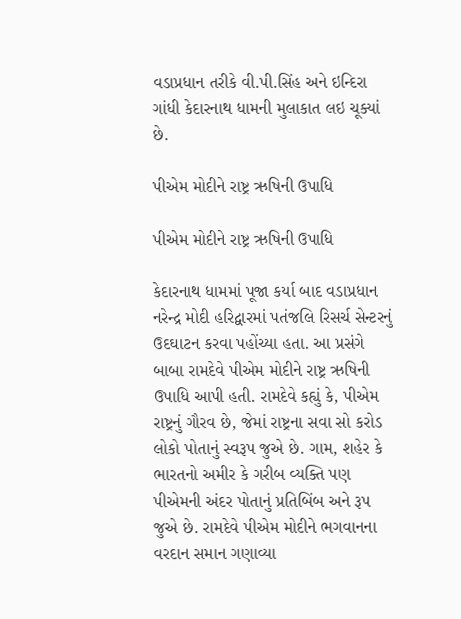વડાપ્રધાન તરીકે વી.પી.સિંહ અને ઇન્દિરા ગાંધી કેદારનાથ ધામની મુલાકાત લઇ ચૂક્યાં છે.

પીએમ મોદીને રાષ્ટ્ર ઋષિની ઉપાધિ

પીએમ મોદીને રાષ્ટ્ર ઋષિની ઉપાધિ

કેદારનાથ ધામમાં પૂજા કર્યા બાદ વડાપ્રધાન નરેન્દ્ર મોદી હરિદ્વારમાં પતંજલિ રિસર્ચ સેન્ટરનું ઉદઘાટન કરવા પહોંચ્યા હતા. આ પ્રસંગે બાબા રામદેવે પીએમ મોદીને રાષ્ટ્ર ઋષિની ઉપાધિ આપી હતી. રામદેવે કહ્યું કે, પીએમ રાષ્ટ્રનું ગૌરવ છે, જેમાં રાષ્ટ્રના સવા સો કરોડ લોકો પોતાનું સ્વરૂપ જુએ છે. ગામ, શહેર કે ભારતનો અમીર કે ગરીબ વ્યક્તિ પણ પીએમની અંદર પોતાનું પ્રતિબિંબ અને રૂપ જુએ છે. રામદેવે પીએમ મોદીને ભગવાનના વરદાન સમાન ગણાવ્યા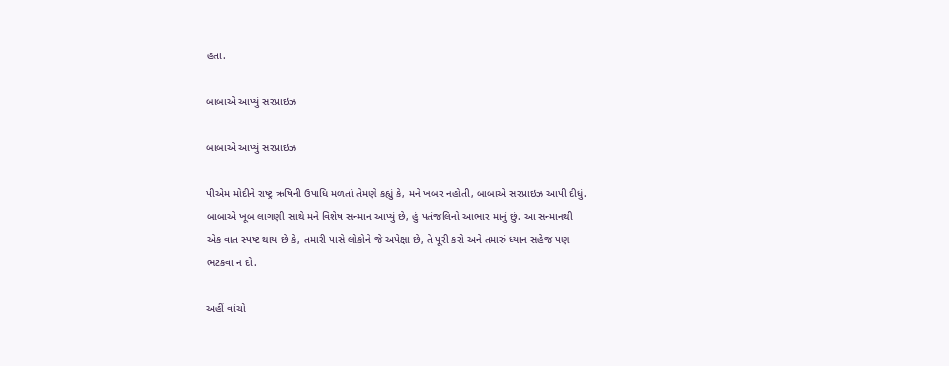હતા.

બાબાએ આપ્યું સરપ્રાઇઝ

બાબાએ આપ્યું સરપ્રાઇઝ

પીએમ મોદીને રાષ્ટ્ર ઋષિની ઉપાધિ મળતાં તેમણે કહ્યું કે, મને ખબર નહોતી, બાબાએ સરપ્રાઇઝ આપી દીધું. બાબાએ ખૂબ લાગણી સાથે મને વિશેષ સન્માન આપ્યું છે, હું પતંજલિનો આભાર માનું છું. આ સન્માનથી એક વાત સ્પષ્ટ થાય છે કે, તમારી પાસે લોકોને જે અપેક્ષા છે, તે પૂરી કરો અને તમારું ધ્યાન સહેજ પણ ભટકવા ન દો.

અહીં વાંચો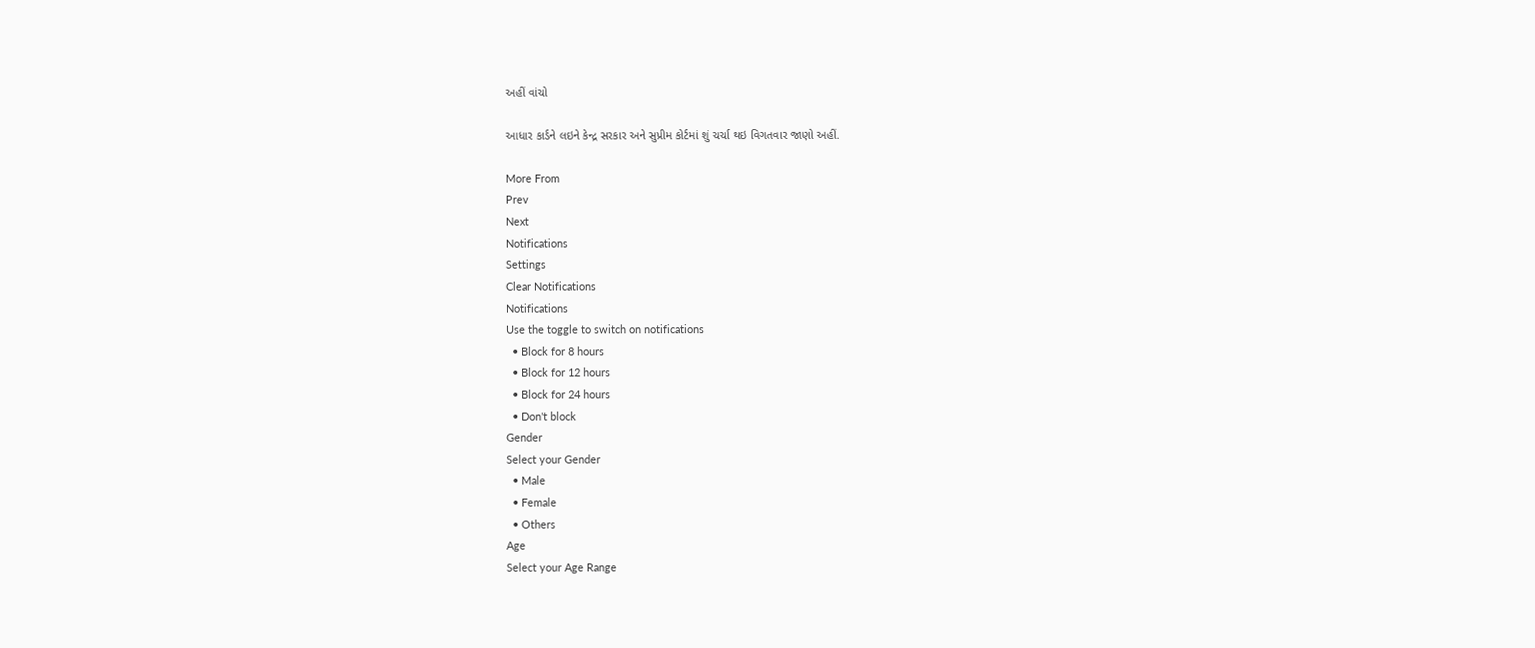અહીં વાંચો

આધાર કાર્ડને લઇને કેન્દ્ર સરકાર અને સુપ્રીમ કોર્ટમાં શું ચર્ચા થઇ વિગતવાર જાણો અહીં.

More From
Prev
Next
Notifications
Settings
Clear Notifications
Notifications
Use the toggle to switch on notifications
  • Block for 8 hours
  • Block for 12 hours
  • Block for 24 hours
  • Don't block
Gender
Select your Gender
  • Male
  • Female
  • Others
Age
Select your Age Range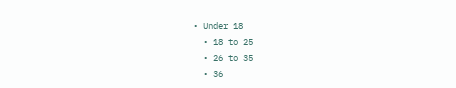• Under 18
  • 18 to 25
  • 26 to 35
  • 36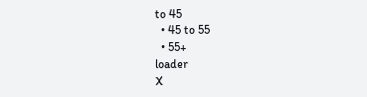to 45
  • 45 to 55
  • 55+
loader
X